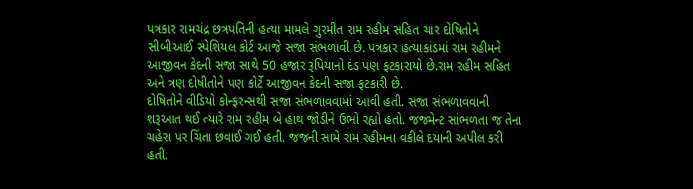પત્રકાર રામચંદ્ર છત્રપતિની હત્યા મામલે ગુરમીત રામ રહીમ સહિત ચાર દોષિતોને સીબીઆઈ સ્પેશિયલ કોર્ટ આજે સજા સંભળાવી છે. પત્રકાર હત્યાકાંડમાં રામ રહીમને આજીવન કેદની સજા સાથે 50 હજાર રૂપિયાનો દંડ પણ ફટકારાયો છે.રામ રહીમ સહિત અને ત્રણ દોષીતોને પણ કોર્ટે આજીવન કેદની સજા ફટકારી છે.
દોષિતોને વીડિયો કોન્ફરન્સથી સજા સંભળાવવામાં આવી હતી. સજા સંભળાવવાની શરૂઆત થઈ ત્યારે રામ રહીમ બે હાથ જોડીને ઉભો રહ્યો હતો. જજમેન્ટ સાંભળતા જ તેના ચહેરા પર ચિંતા છવાઈ ગઈ હતી. જજની સામે રામ રહીમના વકીલે દયાની અપીલ કરી હતી.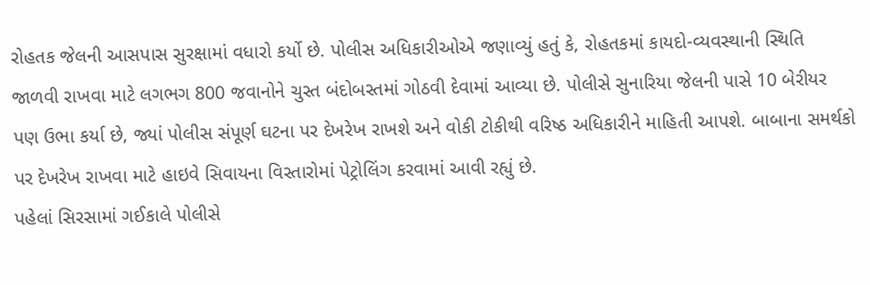રોહતક જેલની આસપાસ સુરક્ષામાં વધારો કર્યો છે. પોલીસ અધિકારીઓએ જણાવ્યું હતું કે, રોહતકમાં કાયદો-વ્યવસ્થાની સ્થિતિ જાળવી રાખવા માટે લગભગ 800 જવાનોને ચુસ્ત બંદોબસ્તમાં ગોઠવી દેવામાં આવ્યા છે. પોલીસે સુનારિયા જેલની પાસે 10 બેરીયર પણ ઉભા કર્યા છે, જ્યાં પોલીસ સંપૂર્ણ ઘટના પર દેખરેખ રાખશે અને વોકી ટોકીથી વરિષ્ઠ અધિકારીને માહિતી આપશે. બાબાના સમર્થકો પર દેખરેખ રાખવા માટે હાઇવે સિવાયના વિસ્તારોમાં પેટ્રોલિંગ કરવામાં આવી રહ્યું છે.
પહેલાં સિરસામાં ગઈકાલે પોલીસે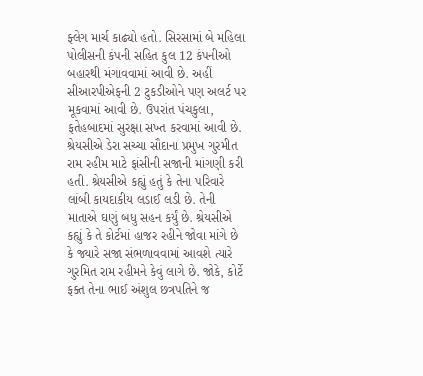ફ્લેગ માર્ચ કાઢ્યો હતો. સિરસામાં બે મહિલા પોલીસની કંપની સહિત કુલ 12 કંપનીઓ બહારથી મંગાવવામાં આવી છે. અહીં સીઆરપીએફની 2 ટુકડીઓને પણ અલર્ટ પર મૂકવામાં આવી છે. ઉપરાંત પંચકુલા, ફતેહબાદમાં સુરક્ષા સખ્ત કરવામાં આવી છે.
શ્રેયસીએ ડેરા સચ્ચા સૌદાના પ્રમુખ ગુરમીત રામ રહીમ માટે ફાંસીની સજાની માંગણી કરી હતી. શ્રેયસીએ કહ્યું હતું કે તેના પરિવારે લાંબી કાયદાકીય લડાઈ લડી છે. તેની માતાએ ઘણું બધુ સહન કર્યું છે. શ્રેયસીએ કહ્યું કે તે કોર્ટમાં હાજર રહીને જોવા માંગે છે કે જ્યારે સજા સંભળાવવામાં આવશે ત્યારે ગુરમિત રામ રહીમને કેવું લાગે છે. જોકે, કોર્ટે ફક્ત તેના ભાઈ અંશુલ છત્રપતિને જ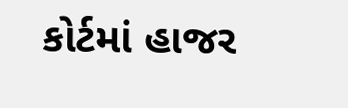કોર્ટમાં હાજર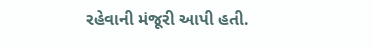રહેવાની મંજૂરી આપી હતી.